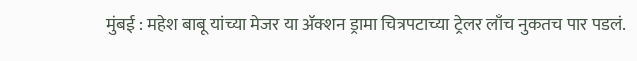मुंबई : महेश बाबू यांच्या मेजर या ॲक्शन ड्रामा चित्रपटाच्या ट्रेलर लाँच नुकतच पार पडलं.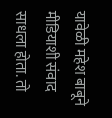यावेळी महेश बाबूने मीडियाशी संवाद साधला होता. तो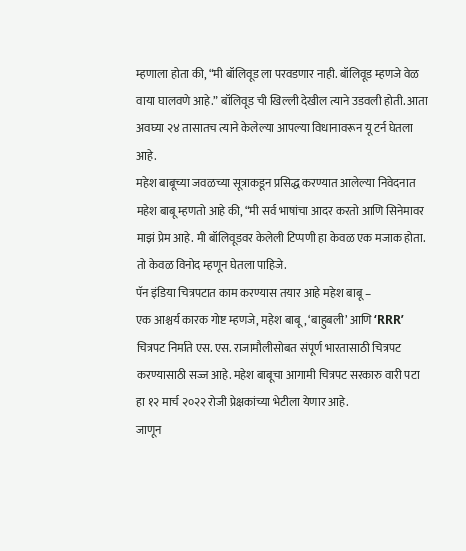म्हणाला होता की, “मी बॉलिवूड ला परवडणार नाही. बॉलिवूड म्हणजे वेळ वाया घालवणे आहे.” बॉलिवूड ची खिल्ली देखील त्याने उडवली होती. आता अवघ्या २४ तासातच त्याने केलेल्या आपल्या विधानावरून यू टर्न घेतला आहे.
महेश बाबूच्या जवळच्या सूत्राकडून प्रसिद्ध करण्यात आलेल्या निवेदनात महेश बाबू म्हणतो आहे की, “मी सर्व भाषांचा आदर करतो आणि सिनेमावर माझं प्रेम आहे. मी बॉलिवूडवर केलेली टिप्पणी हा केवळ एक मजाक होता. तो केवळ विनोद म्हणून घेतला पाहिजे.
पॅन इंडिया चित्रपटात काम करण्यास तयार आहे महेश बाबू –
एक आश्चर्य कारक गोष्ट म्हणजे, महेश बाबू, ‘बाहुबली’ आणि ‘RRR’ चित्रपट निर्माते एस. एस. राजामौलीसोबत संपूर्ण भारतासाठी चित्रपट करण्यासाठी सज्ज आहे. महेश बाबूचा आगामी चित्रपट सरकारु वारी पटा हा १२ मार्च २०२२ रोजी प्रेक्षकांच्या भेटीला येणार आहे.
जाणून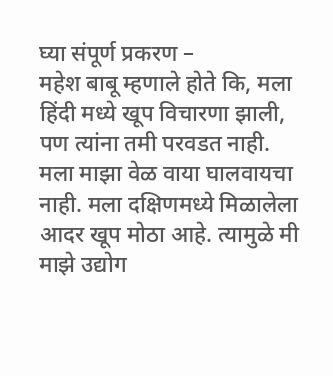घ्या संपूर्ण प्रकरण –
महेश बाबू म्हणाले होते कि, मला हिंदी मध्ये खूप विचारणा झाली, पण त्यांना तमी परवडत नाही. मला माझा वेळ वाया घालवायचा नाही. मला दक्षिणमध्ये मिळालेला आदर खूप मोठा आहे. त्यामुळे मी माझे उद्योग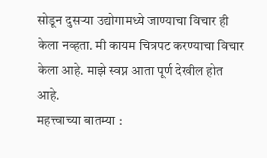सोडून दुसऱ्या उद्योगामध्ये जाण्याचा विचार ही केला नव्हता. मी कायम चित्रपट करण्याचा विचार केला आहे. माझे स्वप्न आता पूर्ण देखील होत आहे.
महत्त्वाच्या बातम्या :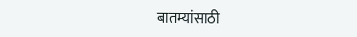बातम्यांसाठी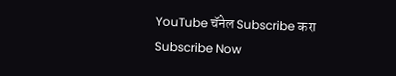YouTube चॅनेल Subscribe करा
Subscribe Now